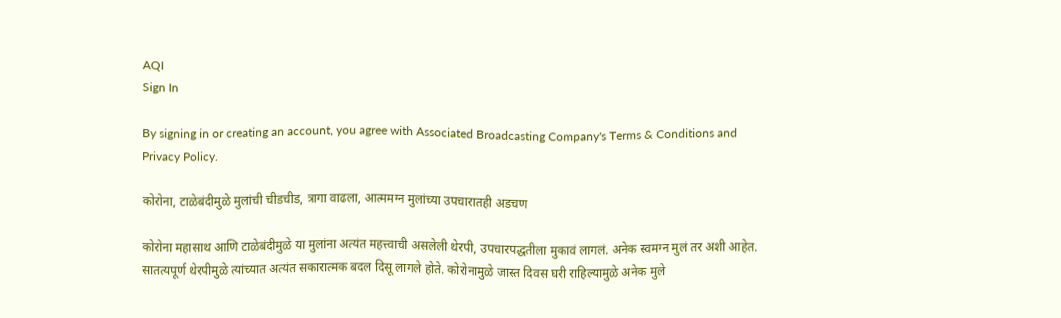AQI
Sign In

By signing in or creating an account, you agree with Associated Broadcasting Company's Terms & Conditions and Privacy Policy.

कोरोना, टाळेबंदीमुळे मुलांची चीडचीड, त्रागा वाढला, आत्ममग्न मुलांच्या उपचारातही अडचण

कोरोना महासाथ आणि टाळेबंदीमुळे या मुलांना अत्यंत महत्त्वाची असलेली थेरपी, उपचारपद्धतीला मुकावं लागलं. अनेक स्वमग्न मुलं तर अशी आहेत. सातत्यपूर्ण थेरपीमुळे त्यांच्यात अत्यंत सकारात्मक बदल दिसू लागले होते. कोरोनामुळे जास्त दिवस घरी राहिल्यामुळे अनेक मुले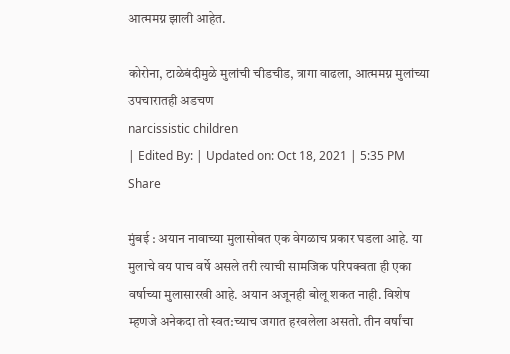आत्ममग्न झाली आहेत.

कोरोना, टाळेबंदीमुळे मुलांची चीडचीड, त्रागा वाढला, आत्ममग्न मुलांच्या उपचारातही अडचण
narcissistic children
| Edited By: | Updated on: Oct 18, 2021 | 5:35 PM
Share

मुंबई : अयान नावाच्या मुलासोबत एक वेगळाच प्रकार घडला आहे. या मुलाचे वय पाच वर्षे असले तरी त्याची सामजिक परिपक्वता ही एका वर्षाच्या मुलासारखी आहे. अयान अजूनही बोलू शकत नाही. विशेष म्हणजे अनेकदा तो स्वत:च्याच जगात हरवलेला असतो. तीन वर्षांचा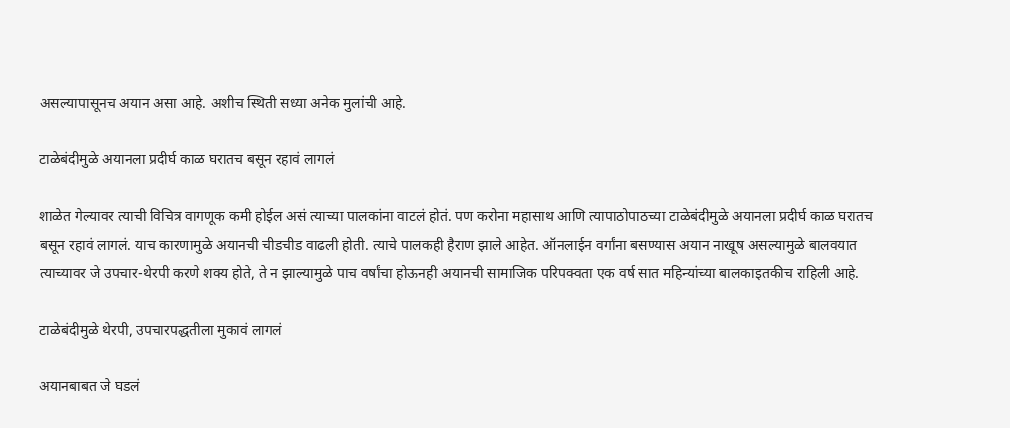असल्यापासूनच अयान असा आहे. अशीच स्थिती सध्या अनेक मुलांची आहे.

टाळेबंदीमुळे अयानला प्रदीर्घ काळ घरातच बसून रहावं लागलं

शाळेत गेल्यावर त्याची विचित्र वागणूक कमी होईल असं त्याच्या पालकांना वाटलं होतं. पण करोना महासाथ आणि त्यापाठोपाठच्या टाळेबंदीमुळे अयानला प्रदीर्घ काळ घरातच बसून रहावं लागलं. याच कारणामुळे अयानची चीडचीड वाढली होती. त्याचे पालकही हैराण झाले आहेत. ऑनलाईन वर्गांना बसण्यास अयान नाखूष असल्यामुळे बालवयात त्याच्यावर जे उपचार-थेरपी करणे शक्य होते, ते न झाल्यामुळे पाच वर्षांचा होऊनही अयानची सामाजिक परिपक्वता एक वर्ष सात महिन्यांच्या बालकाइतकीच राहिली आहे.

टाळेबंदीमुळे थेरपी, उपचारपद्धतीला मुकावं लागलं

अयानबाबत जे घडलं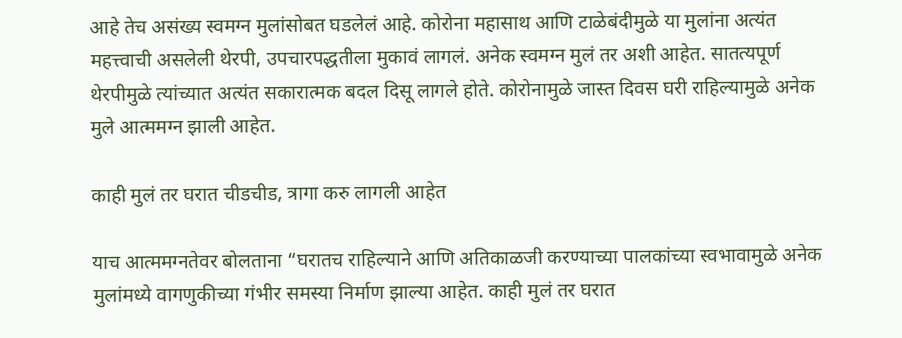आहे तेच असंख्य स्वमग्न मुलांसोबत घडलेलं आहे. कोरोना महासाथ आणि टाळेबंदीमुळे या मुलांना अत्यंत महत्त्वाची असलेली थेरपी, उपचारपद्धतीला मुकावं लागलं. अनेक स्वमग्न मुलं तर अशी आहेत. सातत्यपूर्ण थेरपीमुळे त्यांच्यात अत्यंत सकारात्मक बदल दिसू लागले होते. कोरोनामुळे जास्त दिवस घरी राहिल्यामुळे अनेक मुले आत्ममग्न झाली आहेत.

काही मुलं तर घरात चीडचीड, त्रागा करु लागली आहेत

याच आत्ममग्नतेवर बोलताना “घरातच राहिल्याने आणि अतिकाळजी करण्याच्या पालकांच्या स्वभावामुळे अनेक मुलांमध्ये वागणुकीच्या गंभीर समस्या निर्माण झाल्या आहेत. काही मुलं तर घरात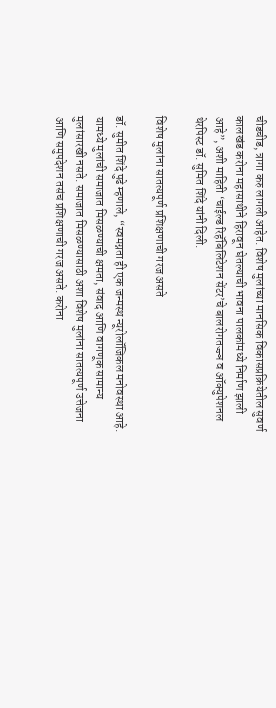चीडचीड, त्रागा करु लागली आहेत. विशेष मुलांच्या मानसिक विकासप्रक्रियेतील सुवर्ण कालखंड करोना महासाथीने हिरावून घेतल्याची भावना पालकांमध्ये निर्माण झाली आहे”, अशी माहिती ‘चाईल्ड रिहॅबिलिटेशन सेंटर’चे बालरोगतज्ज्ञ व ऑक्युपेशनल थेरपिस्ट डॉ. सुमित शिंदे यांनी दिली.

विशेष मुलांना सातत्यपूर्ण प्रशिक्षणाची गरज असते

डॉ. सुमीत शिंदे पुढे म्हणाले, “स्वमग्नता ही एक जन्मस्थ न्यूरोलॉजिकल मनोवस्था आहे. यामध्ये मुलांची समाजात मिसळण्याची क्षमता, संवाद आणि वागणूक सामान्य मुलांसारखी नसते. समाजात मिसळण्यासाठी अशा विशेष मुलांना सातत्यपूर्ण उत्तेजना आणि समुपदेशन तसंच प्रशिक्षणाची गरज असते. करोना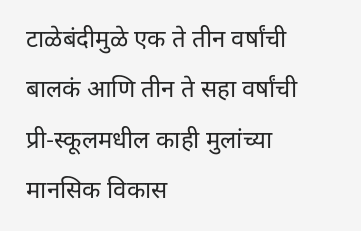टाळेबंदीमुळे एक ते तीन वर्षांची बालकं आणि तीन ते सहा वर्षांची प्री-स्कूलमधील काही मुलांच्या मानसिक विकास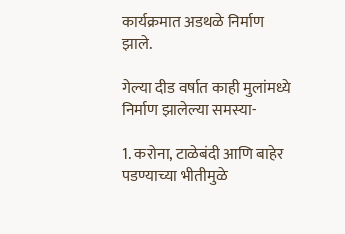कार्यक्रमात अडथळे निर्माण झाले.

गेल्या दीड वर्षात काही मुलांमध्ये निर्माण झालेल्या समस्या-

1. करोना, टाळेबंदी आणि बाहेर पडण्याच्या भीतीमुळे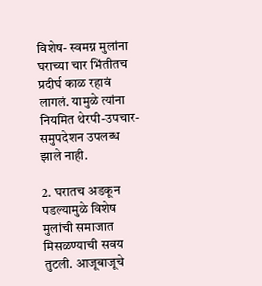विशेष- स्वमग्न मुलांना घराच्या चार भिंतीतच प्रदीर्घ काळ रहावं लागलं. यामुळे त्यांना नियमित थेरपी-उपचार- समुपदेशन उपलब्ध झाले नाही.

2. घरातच अडकून पडल्यामुळे विशेष मुलांची समाजात मिसळण्याची सवय तुटली. आजूबाजूचे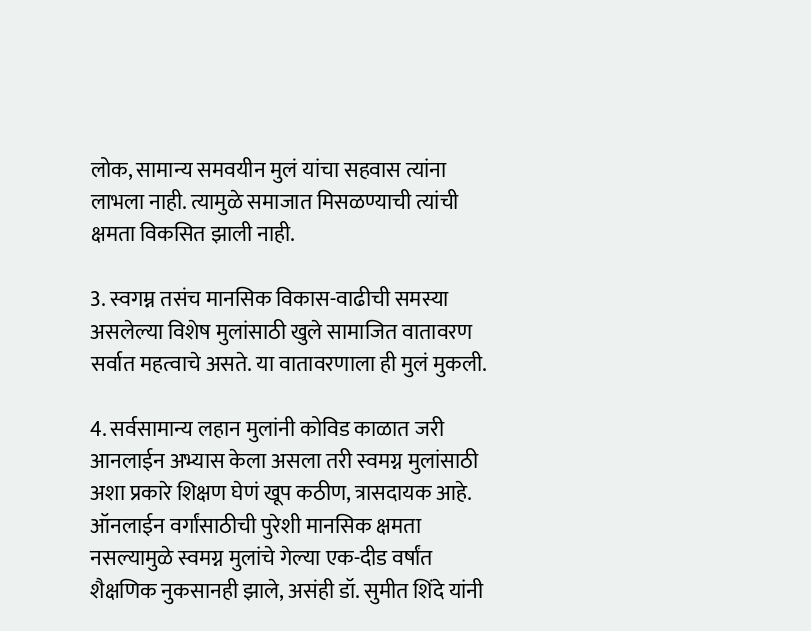लोक, सामान्य समवयीन मुलं यांचा सहवास त्यांना लाभला नाही. त्यामुळे समाजात मिसळण्याची त्यांची क्षमता विकसित झाली नाही.

3. स्वगम्न तसंच मानसिक विकास-वाढीची समस्या असलेल्या विशेष मुलांसाठी खुले सामाजित वातावरण सर्वात महत्वाचे असते. या वातावरणाला ही मुलं मुकली.

4. सर्वसामान्य लहान मुलांनी कोविड काळात जरी आनलाईन अभ्यास केला असला तरी स्वमग्न मुलांसाठी अशा प्रकारे शिक्षण घेणं खूप कठीण, त्रासदायक आहे. ऑनलाईन वर्गांसाठीची पुरेशी मानसिक क्षमता नसल्यामुळे स्वमग्न मुलांचे गेल्या एक-दीड वर्षांत शैक्षणिक नुकसानही झाले, असंही डॉ. सुमीत शिंदे यांनी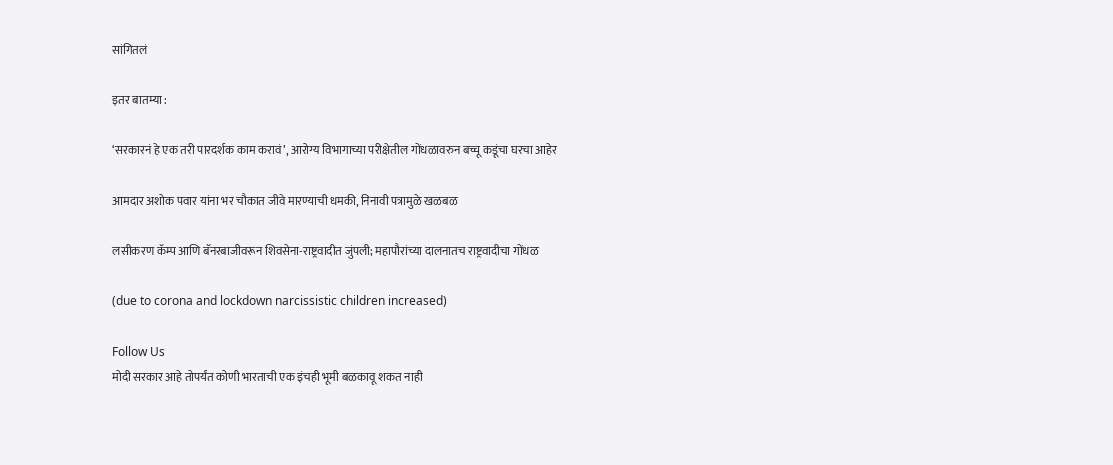सांगितलं

इतर बातम्या :

‘सरकारनं हे एक तरी पारदर्शक काम करावं’, आरोग्य विभागाच्या परीक्षेतील गोंधळावरुन बच्चू कडूंचा घरचा आहेर

आमदार अशोक पवार यांना भर चौकात जीवे मारण्याची धमकी, निनावी पत्रामुळे खळबळ

लसीकरण कॅम्प आणि बॅनरबाजीवरून शिवसेना-राष्ट्रवादीत जुंपली; महापौरांच्या दालनातच राष्ट्रवादीचा गोंधळ

(due to corona and lockdown narcissistic children increased)

Follow Us
मोदी सरकार आहे तोपर्यंत कोणी भारताची एक इंचही भूमी बळकावू शकत नाही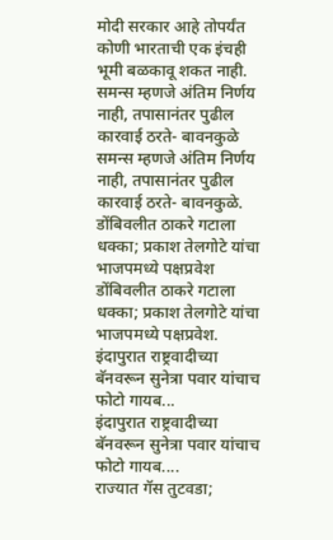मोदी सरकार आहे तोपर्यंत कोणी भारताची एक इंचही भूमी बळकावू शकत नाही.
समन्स म्हणजे अंतिम निर्णय नाही, तपासानंतर पुढील कारवाई ठरते- बावनकुळे
समन्स म्हणजे अंतिम निर्णय नाही, तपासानंतर पुढील कारवाई ठरते- बावनकुळे.
डोंबिवलीत ठाकरे गटाला धक्का; प्रकाश तेलगोटे यांचा भाजपमध्ये पक्षप्रवेश
डोंबिवलीत ठाकरे गटाला धक्का; प्रकाश तेलगोटे यांचा भाजपमध्ये पक्षप्रवेश.
इंदापुरात राष्ट्रवादीच्या बॅनवरून सुनेत्रा पवार यांचाच फोटो गायब...
इंदापुरात राष्ट्रवादीच्या बॅनवरून सुनेत्रा पवार यांचाच फोटो गायब....
राज्यात गॅस तुटवडा;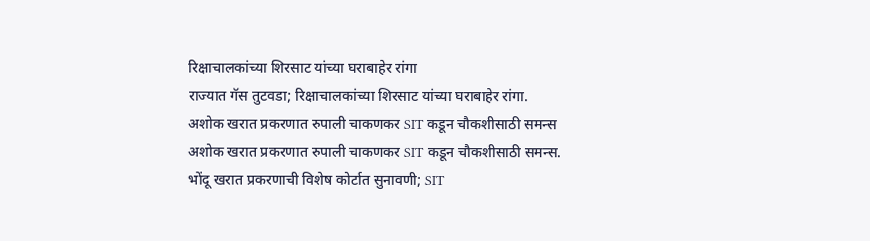रिक्षाचालकांच्या शिरसाट यांच्या घराबाहेर रांगा
राज्यात गॅस तुटवडा; रिक्षाचालकांच्या शिरसाट यांच्या घराबाहेर रांगा.
अशोक खरात प्रकरणात रुपाली चाकणकर SIT कडून चौकशीसाठी समन्स
अशोक खरात प्रकरणात रुपाली चाकणकर SIT कडून चौकशीसाठी समन्स.
भोंदू खरात प्रकरणाची विशेष कोर्टात सुनावणी; SIT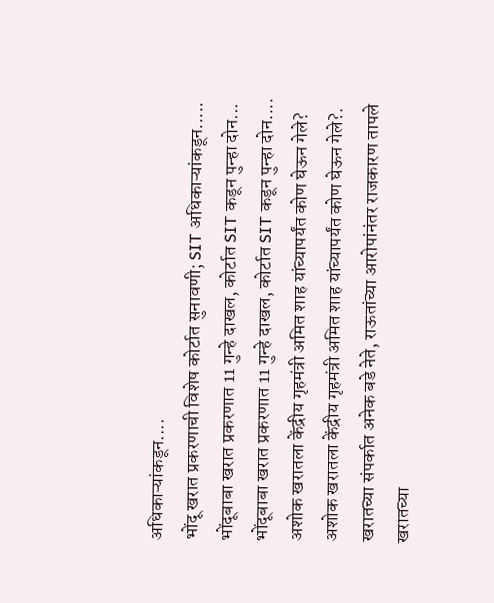अधिकाऱ्यांकडून....
भोंदू खरात प्रकरणाची विशेष कोर्टात सुनावणी; SIT अधिकाऱ्यांकडून.....
भोंदूबाबा खरात प्रकरणात 11 गुन्हे दाखल, कोर्टात SIT कडून पुन्हा दोन...
भोंदूबाबा खरात प्रकरणात 11 गुन्हे दाखल, कोर्टात SIT कडून पुन्हा दोन....
अशोक खरातला केंद्रीय गृहमंत्री अमित शाह यांच्यापर्यंत कोण घेऊन गेले?
अशोक खरातला केंद्रीय गृहमंत्री अमित शाह यांच्यापर्यंत कोण घेऊन गेले?.
खरातच्या संपर्कात अनेक बडे नेते, राऊतांच्या आरोपांनंतर राजकारण तापले
खरातच्या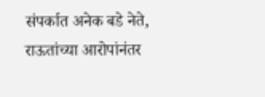संपर्कात अनेक बडे नेते, राऊतांच्या आरोपांनंतर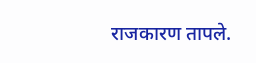राजकारण तापले.